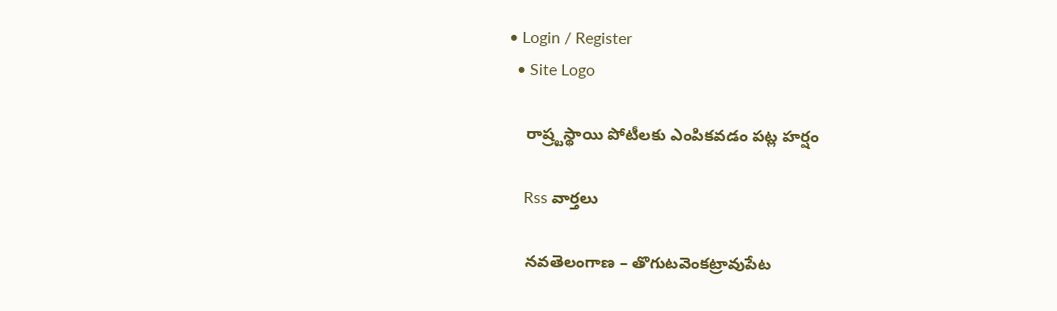• Login / Register
  • Site Logo

    రాష్ర్టస్థాయి పోటీలకు ఎంపికవడం పట్ల హర్షం

    Rss వార్తలు

    నవతెలంగాణ – తొగుటవెంకట్రావుపేట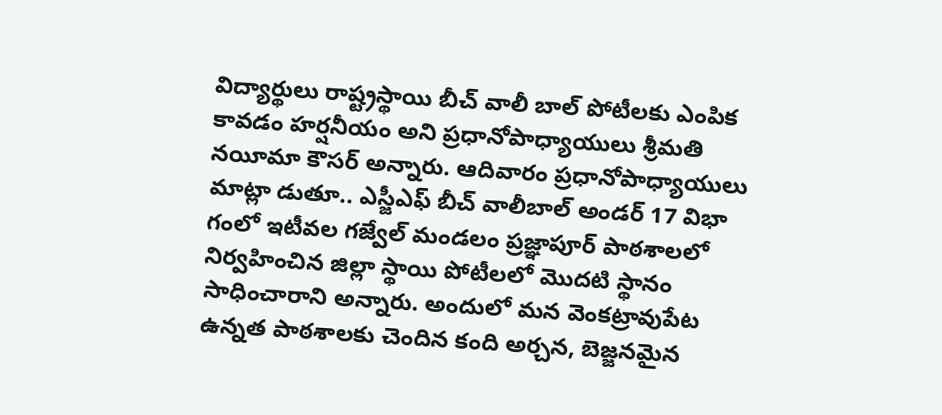విద్యార్థులు రాష్ట్రస్థాయి బీచ్ వాలీ బాల్ పోటీలకు ఎంపిక కావడం హర్షనీయం అని ప్రధానోపాధ్యాయులు శ్రీమతి నయీమా కౌసర్ అన్నారు. ఆదివారం ప్రధానోపాధ్యాయులు మాట్లా డుతూ.. ఎస్జీఎఫ్ బీచ్ వాలీబాల్ అండర్ 17 విభా గంలో ఇటీవల గజ్వేల్ మండలం ప్రజ్ఞాపూర్ పాఠశాలలో నిర్వహించిన జిల్లా స్థాయి పోటీలలో మొదటి స్థానం సాధించారాని అన్నారు. అందులో మన వెంకట్రావుపేట ఉన్నత పాఠశాలకు చెందిన కంది అర్చన, బెజ్జనమైన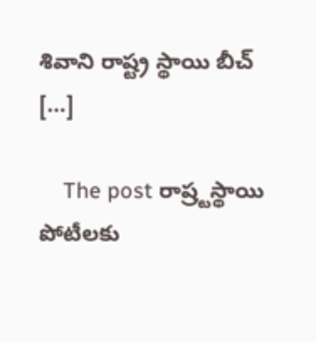శివాని రాష్ట్ర స్థాయి బీచ్ […]

    The post రాష్ర్టస్థాయి పోటీలకు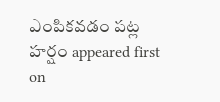ఎంపికవడం పట్ల హర్షం appeared first on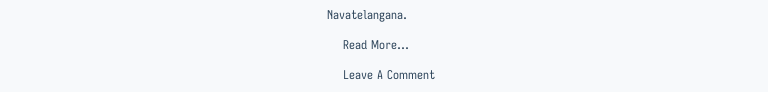Navatelangana.

    Read More...

    Leave A Comment